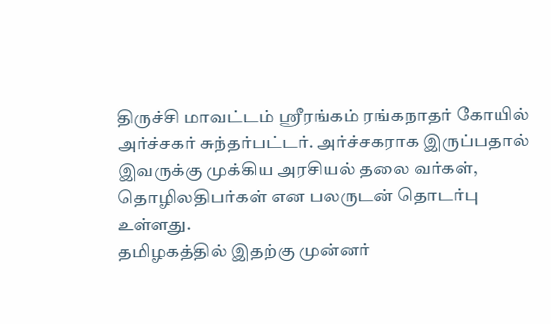திருச்சி மாவட்டம் ஸ்ரீரங்கம் ரங்கநாதர் கோயில் அர்ச்சகர் சுந்தர்பட்டர். அர்ச்சகராக இருப்பதால் இவருக்கு முக்கிய அரசியல் தலை வர்கள், தொழிலதிபர்கள் என பலருடன் தொடர்பு உள்ளது.
தமிழகத்தில் இதற்கு முன்னர்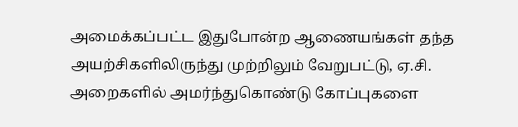அமைக்கப்பட்ட இதுபோன்ற ஆணையங்கள் தந்த அயற்சிகளிலிருந்து முற்றிலும் வேறுபட்டு, ஏ.சி. அறைகளில் அமர்ந்துகொண்டு கோப்புகளை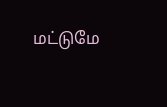மட்டுமே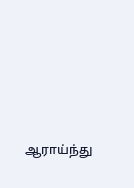ஆராய்ந்து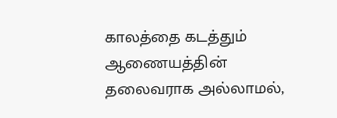காலத்தை கடத்தும் ஆணையத்தின் தலைவராக அல்லாமல்,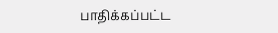பாதிக்கப்பட்ட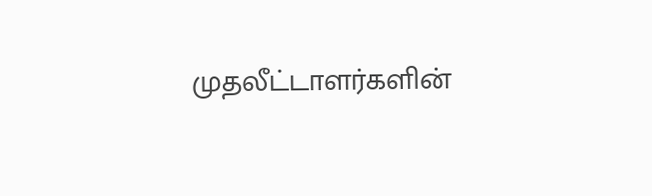முதலீட்டாளர்களின்